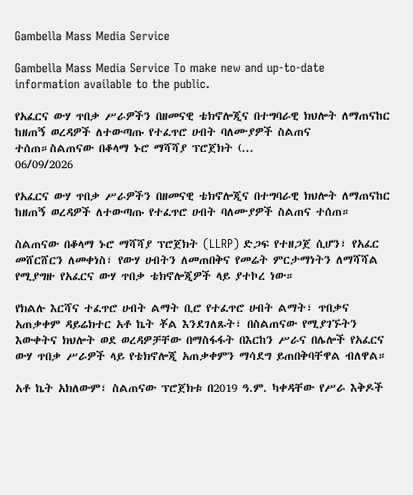Gambella Mass Media Service

Gambella Mass Media Service To make new and up-to-date information available to the public.

የአፈርና ውሃ ጥበቃ ሥራዎችን በዘመናዊ ቴክኖሎጂና በተግባራዊ ክህሎት ለማጠናከር ከዘጠኝ ወረዳዎች ለተውጣጡ የተፈጥሮ ሀብት ባለሙያዎች ስልጠና ተሰጠ።ስልጠናው በቆላማ ኑሮ ማሻሻያ ፕሮጀክት (...
06/09/2026

የአፈርና ውሃ ጥበቃ ሥራዎችን በዘመናዊ ቴክኖሎጂና በተግባራዊ ክህሎት ለማጠናከር ከዘጠኝ ወረዳዎች ለተውጣጡ የተፈጥሮ ሀብት ባለሙያዎች ስልጠና ተሰጠ።

ስልጠናው በቆላማ ኑሮ ማሻሻያ ፕሮጀክት (LLRP) ድጋፍ የተዘጋጀ ሲሆን፣ የአፈር መሸርሸርን ለመቀነስ፣ የውሃ ሀብትን ለመጠበቅና የመሬት ምርታማነትን ለማሻሻል የሚያግዙ የአፈርና ውሃ ጥበቃ ቴክኖሎጂዎች ላይ ያተኮረ ነው።

የክልሉ እርሻና ተፈጥሮ ሀብት ልማት ቢሮ የተፈጥሮ ሀብት ልማት፣ ጥበቃና አጠቃቀም ዳይሬክተር አቶ ኬት ቾል እንደገለጹት፣ በስልጠናው የሚያገኙትን እውቀትና ክህሎት ወደ ወረዳዎቻቸው በማስፋፋት በእርከን ሥራና በሌሎች የአፈርና ውሃ ጥበቃ ሥራዎች ላይ የቴክኖሎጂ አጠቃቀምን ማሳደግ ይጠበቅባቸዋል ብለዋል።

አቶ ኬት አክለውም፣ ስልጠናው ፕሮጀክቱ በ2019 ዓ.ም. ካቀዳቸው የሥራ እቅዶች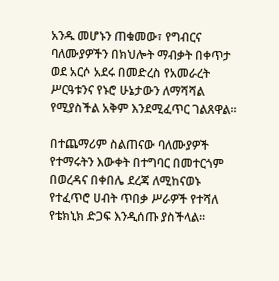አንዱ መሆኑን ጠቁመው፣ የግብርና ባለሙያዎችን በክህሎት ማብቃት በቀጥታ ወደ አርሶ አደሩ በመድረስ የአመራረት ሥርዓቱንና የኑሮ ሁኔታውን ለማሻሻል የሚያስችል አቅም እንደሚፈጥር ገልጸዋል።

በተጨማሪም ስልጠናው ባለሙያዎች የተማሩትን እውቀት በተግባር በመተርጎም በወረዳና በቀበሌ ደረጃ ለሚከናወኑ የተፈጥሮ ሀብት ጥበቃ ሥራዎች የተሻለ የቴክኒክ ድጋፍ እንዲሰጡ ያስችላል።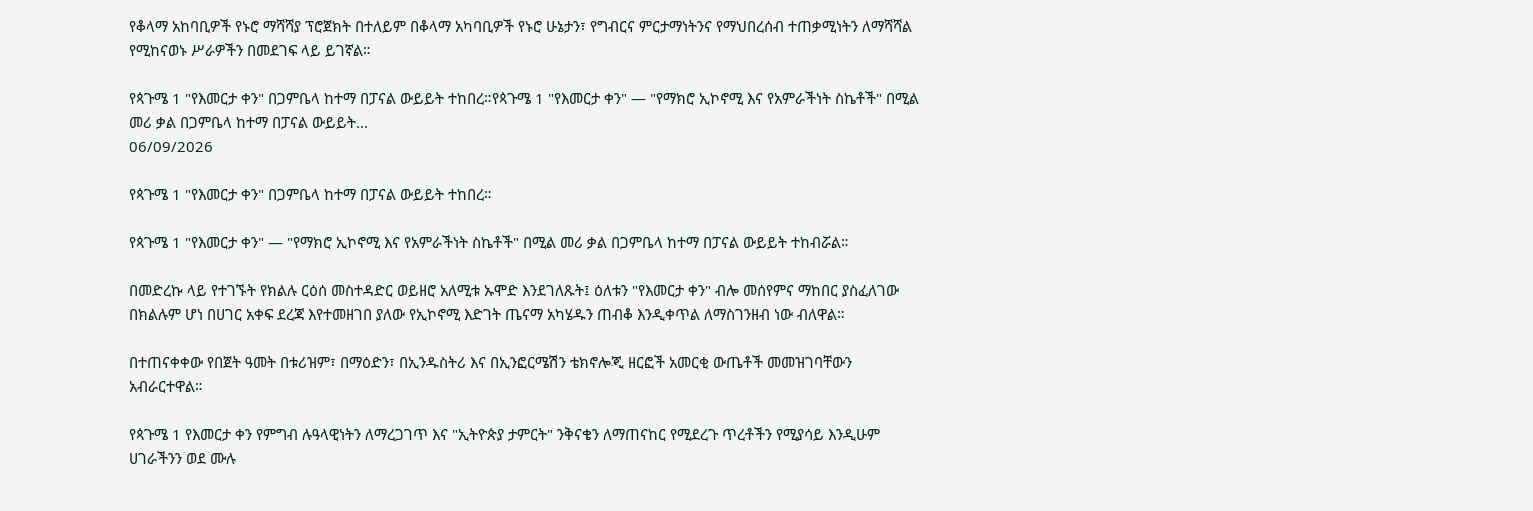የቆላማ አከባቢዎች የኑሮ ማሻሻያ ፕሮጀክት በተለይም በቆላማ አካባቢዎች የኑሮ ሁኔታን፣ የግብርና ምርታማነትንና የማህበረሰብ ተጠቃሚነትን ለማሻሻል የሚከናወኑ ሥራዎችን በመደገፍ ላይ ይገኛል።

የጳጉሜ 1 "የእመርታ ቀን" በጋምቤላ ከተማ በፓናል ውይይት ተከበረ።የጳጉሜ 1 "የእመርታ ቀን" — "የማክሮ ኢኮኖሚ እና የአምራችነት ስኬቶች" በሚል መሪ ቃል በጋምቤላ ከተማ በፓናል ውይይት...
06/09/2026

የጳጉሜ 1 "የእመርታ ቀን" በጋምቤላ ከተማ በፓናል ውይይት ተከበረ።

የጳጉሜ 1 "የእመርታ ቀን" — "የማክሮ ኢኮኖሚ እና የአምራችነት ስኬቶች" በሚል መሪ ቃል በጋምቤላ ከተማ በፓናል ውይይት ተከብሯል።

በመድረኩ ላይ የተገኙት የክልሉ ርዕሰ መስተዳድር ወይዘሮ አለሚቱ ኡሞድ እንደገለጹት፤ ዕለቱን "የእመርታ ቀን" ብሎ መሰየምና ማከበር ያስፈለገው በክልሉም ሆነ በሀገር አቀፍ ደረጃ እየተመዘገበ ያለው የኢኮኖሚ እድገት ጤናማ አካሄዱን ጠብቆ እንዲቀጥል ለማስገንዘብ ነው ብለዋል።

በተጠናቀቀው የበጀት ዓመት በቱሪዝም፣ በማዕድን፣ በኢንዱስትሪ እና በኢንፎርሜሽን ቴክኖሎጂ ዘርፎች አመርቂ ውጤቶች መመዝገባቸውን አብራርተዋል።

የጳጉሜ 1 የእመርታ ቀን የምግብ ሉዓላዊነትን ለማረጋገጥ እና "ኢትዮጵያ ታምርት" ንቅናቄን ለማጠናከር የሚደረጉ ጥረቶችን የሚያሳይ እንዲሁም ሀገራችንን ወደ ሙሉ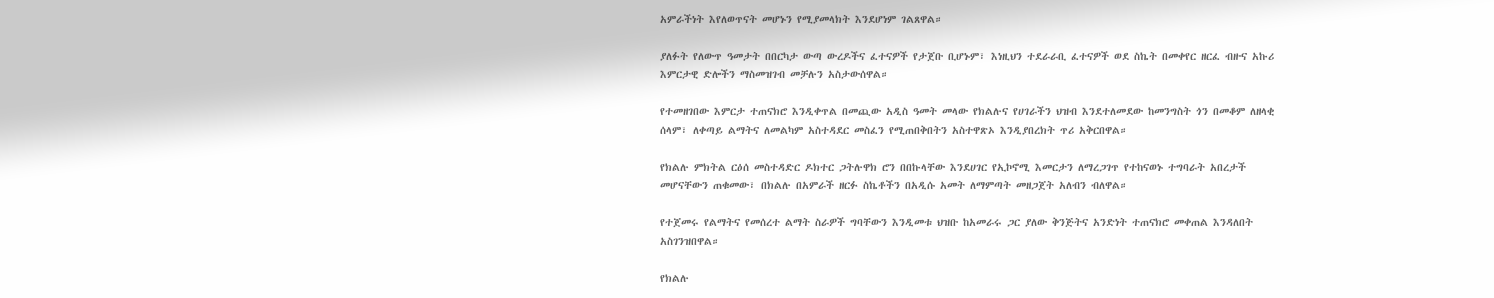አምራችነት እየለወጥናት መሆኑን የሚያመላክት እንደሆነም ገልጸዋል።

ያለፉት የለውጥ ዓመታት በበርካታ ውጣ ውረዶችና ፈተናዎች የታጀቡ ቢሆኑም፣ እነዚህን ተደራራቢ ፈተናዎች ወደ ስኬት በመቀየር ዘርፈ ብዙና አኩሪ እምርታዊ ድሎችን ማስመዝገብ መቻሉን አስታውሰዋል።

የተመዘገበው እምርታ ተጠናክሮ እንዲቀጥል በመጪው አዲስ ዓመት መላው የክልሉና የሀገራችን ህዝብ እንደተለመደው ከመንግስት ጎን በመቆም ለዘላቂ ሰላም፣ ለቀጣይ ልማትና ለመልካም አስተዳደር መስፈን የሚጠበቅበትን አስተዋጽኦ እንዲያበረክት ጥሪ አቅርበዋል።

የክልሉ ምክትል ርዕሰ መስተዳድር ዶክተር ጋትሉዋክ ሮን በበኩላቸው እንደሀገር የኢኮኖሚ እመርታን ለማረጋገጥ የተከናወኑ ተግባራት አበረታች መሆናቸውን ጠቁመው፣ በክልሉ በአምራች ዘርፉ ስኬቶችን በአዲሱ አመት ለማምጣት መዘጋጀት አለብን ብለዋል።

የተጀመሩ የልማትና የመሰረተ ልማት ስራዎች ግባቸውን እንዲመቱ ህዝቡ ከአመራሩ ጋር ያለው ቅንጅትና አንድነት ተጠናክሮ መቀጠል እንዳለበት አስገንዝበዋል።

የክልሉ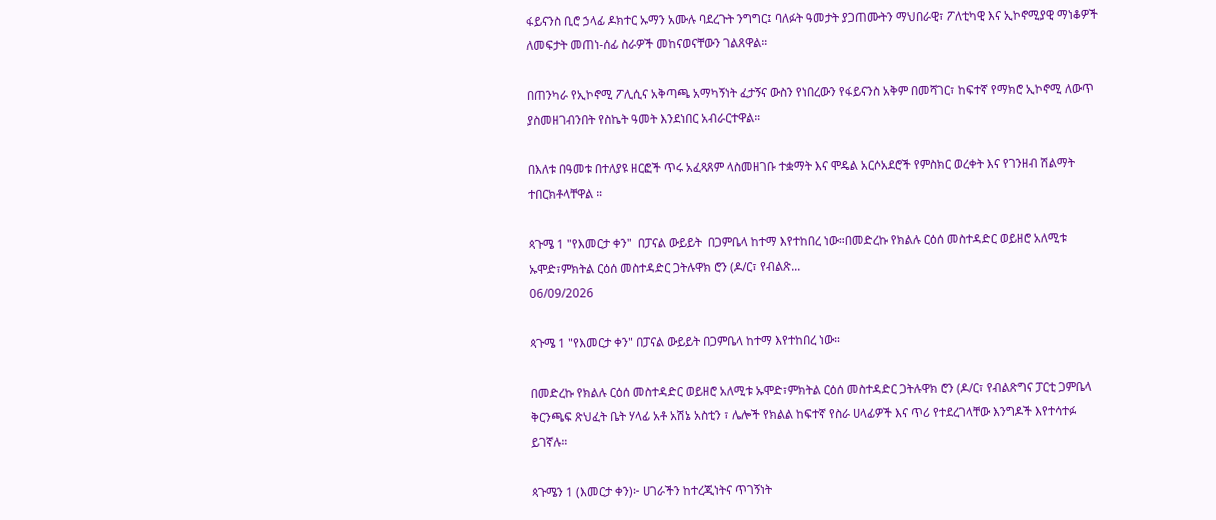ፋይናንስ ቢሮ ኃላፊ ዶክተር ኡማን አሙሉ ባደረጉት ንግግር፤ ባለፉት ዓመታት ያጋጠሙትን ማህበራዊ፣ ፖለቲካዊ እና ኢኮኖሚያዊ ማነቆዎች ለመፍታት መጠነ-ሰፊ ስራዎች መከናወናቸውን ገልጸዋል።

በጠንካራ የኢኮኖሚ ፖሊሲና አቅጣጫ አማካኝነት ፈታኝና ውስን የነበረውን የፋይናንስ አቅም በመሻገር፣ ከፍተኛ የማክሮ ኢኮኖሚ ለውጥ ያስመዘገብንበት የስኬት ዓመት እንደነበር አብራርተዋል።

በእለቱ በዓመቱ በተለያዩ ዘርፎች ጥሩ አፈጻጸም ላስመዘገቡ ተቋማት እና ሞዴል አርሶአደሮች የምስክር ወረቀት እና የገንዘብ ሽልማት ተበርክቶላቸዋል ።

ጳጉሜ 1 "የእመርታ ቀን"  በፓናል ውይይት  በጋምቤላ ከተማ እየተከበረ ነው።በመድረኩ የክልሉ ርዕሰ መስተዳድር ወይዘሮ አለሚቱ ኡሞድ፣ምክትል ርዕሰ መስተዳድር ጋትሉዋክ ሮን (ዶ/ር፣ የብልጽ...
06/09/2026

ጳጉሜ 1 "የእመርታ ቀን" በፓናል ውይይት በጋምቤላ ከተማ እየተከበረ ነው።

በመድረኩ የክልሉ ርዕሰ መስተዳድር ወይዘሮ አለሚቱ ኡሞድ፣ምክትል ርዕሰ መስተዳድር ጋትሉዋክ ሮን (ዶ/ር፣ የብልጽግና ፓርቲ ጋምቤላ ቅርንጫፍ ጽህፈት ቤት ሃላፊ አቶ አሽኔ አስቲን ፣ ሌሎች የክልል ከፍተኛ የስራ ሀላፊዎች እና ጥሪ የተደረገላቸው እንግዶች እየተሳተፉ ይገኛሉ።

ጳጉሜን 1 (እመርታ ቀን)፦ ሀገራችን ከተረጂነትና ጥገኝነት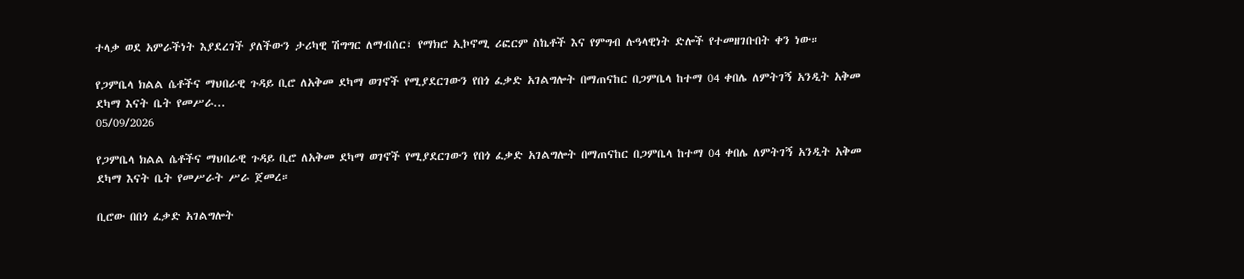ተላቃ ወደ አምራችነት እያደረገች ያለችውን ታሪካዊ ሽግግር ለማብሰር፣ የማክሮ ኢኮኖሚ ሪፎርም ስኬቶች እና የምግብ ሉዓላዊነት ድሎች የተመዘገቡበት ቀን ነው።

የጋምቤላ ክልል ሴቶችና ማህበራዊ ጉዳይ ቢሮ ለአቅመ ደካማ ወገኖች የሚያደርገውን የበጎ ፈቃድ አገልግሎት በማጠናከር በጋምቤላ ከተማ 04 ቀበሌ ለምትገኝ አንዲት አቅመ ደካማ እናት ቤት የመሥራ...
05/09/2026

የጋምቤላ ክልል ሴቶችና ማህበራዊ ጉዳይ ቢሮ ለአቅመ ደካማ ወገኖች የሚያደርገውን የበጎ ፈቃድ አገልግሎት በማጠናከር በጋምቤላ ከተማ 04 ቀበሌ ለምትገኝ አንዲት አቅመ ደካማ እናት ቤት የመሥራት ሥራ ጀመረ።

ቢሮው በበጎ ፈቃድ አገልግሎት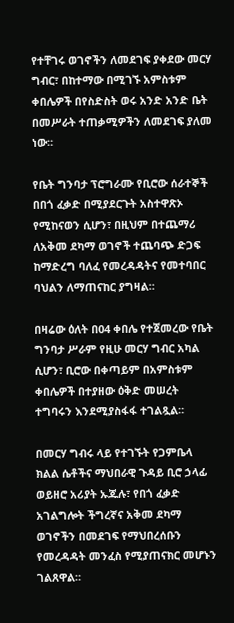የተቸገሩ ወገኖችን ለመደገፍ ያቀደው መርሃ ግብር፣ በከተማው በሚገኙ አምስቱም ቀበሌዎች በየስድስት ወሩ አንድ አንድ ቤት በመሥራት ተጠቃሚዎችን ለመደገፍ ያለመ ነው።

የቤት ግንባታ ፕሮግራሙ የቢሮው ሰራተኞች በበጎ ፈቃድ በሚያደርጉት አስተዋጽኦ የሚከናወን ሲሆን፣ በዚህም በተጨማሪ ለአቅመ ደካማ ወገኖች ተጨባጭ ድጋፍ ከማድረግ ባለፈ የመረዳዳትና የመተባበር ባህልን ለማጠናከር ያግዛል።

በዛሬው ዕለት በ04 ቀበሌ የተጀመረው የቤት ግንባታ ሥራም የዚሁ መርሃ ግብር አካል ሲሆን፣ ቢሮው በቀጣይም በአምስቱም ቀበሌዎች በተያዘው ዕቅድ መሠረት ተግባሩን እንደሚያስፋፋ ተገልጿል።

በመርሃ ግብሩ ላይ የተገኙት የጋምቤላ ክልል ሴቶችና ማህበራዊ ጉዳይ ቢሮ ኃላፊ ወይዘሮ አሪያት ኡጁሉ፣ የበጎ ፈቃድ አገልግሎት ችግረኛና አቅመ ደካማ ወገኖችን በመደገፍ የማህበረሰቡን የመረዳዳት መንፈስ የሚያጠናክር መሆኑን ገልጸዋል።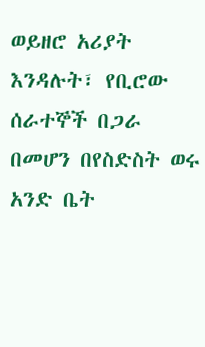ወይዘሮ አሪያት እንዳሉት፣ የቢሮው ሰራተኞች በጋራ በመሆን በየስድስት ወሩ አንድ ቤት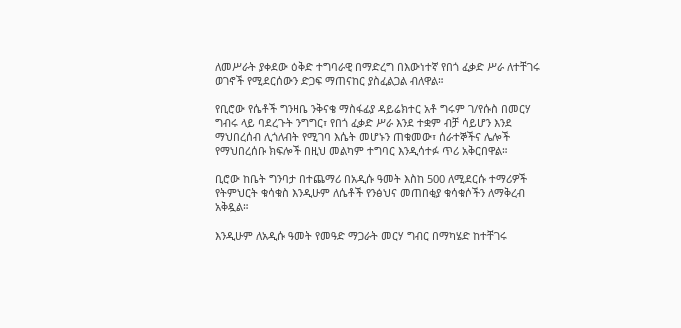ለመሥራት ያቀደው ዕቅድ ተግባራዊ በማድረግ በእውነተኛ የበጎ ፈቃድ ሥራ ለተቸገሩ ወገኖች የሚደርሰውን ድጋፍ ማጠናከር ያስፈልጋል ብለዋል።

የቢሮው የሴቶች ግንዛቤ ንቅናቄ ማስፋፊያ ዳይሬክተር አቶ ግሩም ገ/የሱስ በመርሃ ግብሩ ላይ ባደረጉት ንግግር፣ የበጎ ፈቃድ ሥራ እንደ ተቋም ብቻ ሳይሆን እንደ ማህበረሰብ ሊጎለብት የሚገባ እሴት መሆኑን ጠቁመው፣ ሰራተኞችና ሌሎች የማህበረሰቡ ክፍሎች በዚህ መልካም ተግባር እንዲሳተፉ ጥሪ አቅርበዋል።

ቢሮው ከቤት ግንባታ በተጨማሪ በአዲሱ ዓመት እስከ 500 ለሚደርሱ ተማሪዎች የትምህርት ቁሳቁስ እንዲሁም ለሴቶች የንፅህና መጠበቂያ ቁሳቁሶችን ለማቅረብ አቅዷል።

እንዲሁም ለአዲሱ ዓመት የመዓድ ማጋራት መርሃ ግብር በማካሄድ ከተቸገሩ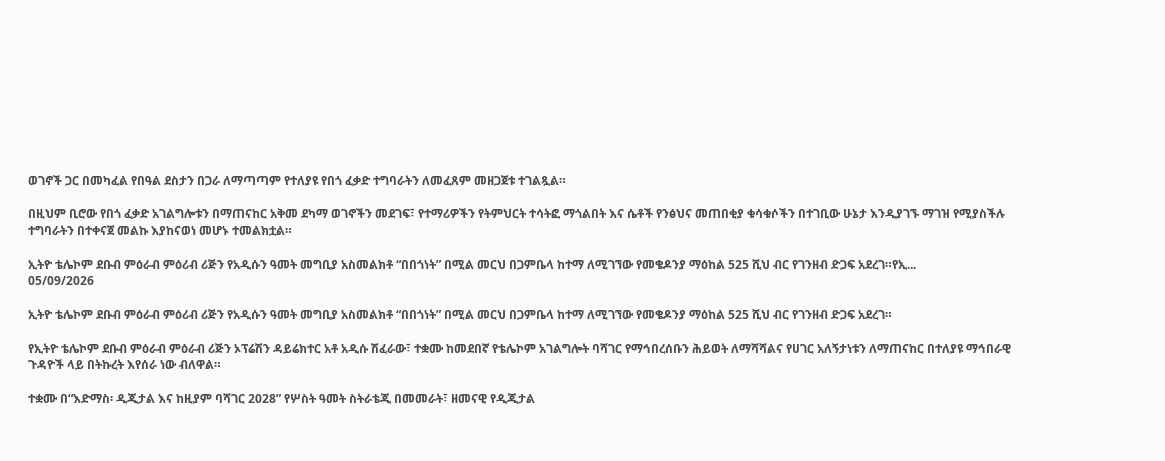ወገኖች ጋር በመካፈል የበዓል ደስታን በጋራ ለማጣጣም የተለያዩ የበጎ ፈቃድ ተግባራትን ለመፈጸም መዘጋጀቱ ተገልጿል።

በዚህም ቢሮው የበጎ ፈቃድ አገልግሎቱን በማጠናከር አቅመ ደካማ ወገኖችን መደገፍ፣ የተማሪዎችን የትምህርት ተሳትፎ ማጎልበት እና ሴቶች የንፅህና መጠበቂያ ቁሳቁሶችን በተገቢው ሁኔታ እንዲያገኙ ማገዝ የሚያስችሉ ተግባራትን በተቀናጀ መልኩ እያከናወነ መሆኑ ተመልክቷል።

ኢትዮ ቴሌኮም ደቡብ ምዕራብ ምዕሪብ ሪጅን የአዲሱን ዓመት መግቢያ አስመልክቶ “በበጎነት” በሚል መርህ በጋምቤላ ከተማ ለሚገኘው የመቄዶንያ ማዕከል 525 ሺህ ብር የገንዘብ ድጋፍ አደረገ።የኢ...
05/09/2026

ኢትዮ ቴሌኮም ደቡብ ምዕራብ ምዕሪብ ሪጅን የአዲሱን ዓመት መግቢያ አስመልክቶ “በበጎነት” በሚል መርህ በጋምቤላ ከተማ ለሚገኘው የመቄዶንያ ማዕከል 525 ሺህ ብር የገንዘብ ድጋፍ አደረገ።

የኢትዮ ቴሌኮም ደቡብ ምዕራብ ምዕራብ ሪጅን ኦፕሬሽን ዳይሬክተር አቶ አዲሱ ሽፈራው፣ ተቋሙ ከመደበኛ የቴሌኮም አገልግሎት ባሻገር የማኅበረሰቡን ሕይወት ለማሻሻልና የሀገር አለኝታነቱን ለማጠናከር በተለያዩ ማኅበራዊ ጉዳዮች ላይ በትኩረት እየሰራ ነው ብለዋል።

ተቋሙ በ“እድማስ፡ ዲጂታል እና ከዚያም ባሻገር 2028” የሦስት ዓመት ስትራቴጂ በመመራት፣ ዘመናዊ የዲጂታል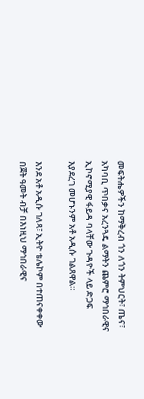መፍትሔዎችን ከማቅረብ ጎን ለጎን ትምህርት፣ ጤና፣ አካባቢ ጥበቃና አረንጓዴ ልማትን ጨምሮ ማኅበራዊና ኢኮኖሚያዊ ፋይዳ ባላቸው ጉዳዮች ላይ ድጋፍ እያደረገ መሆኑንም አቶ አዲሱ ገልጸዋል።

እንደ አቶ አዲሱ ገለጻ፣ ኢትዮ ቴሌኮም በተጠናቀቀው በጀት ዓመት ብቻ በእነዚህ ማኅበራዊና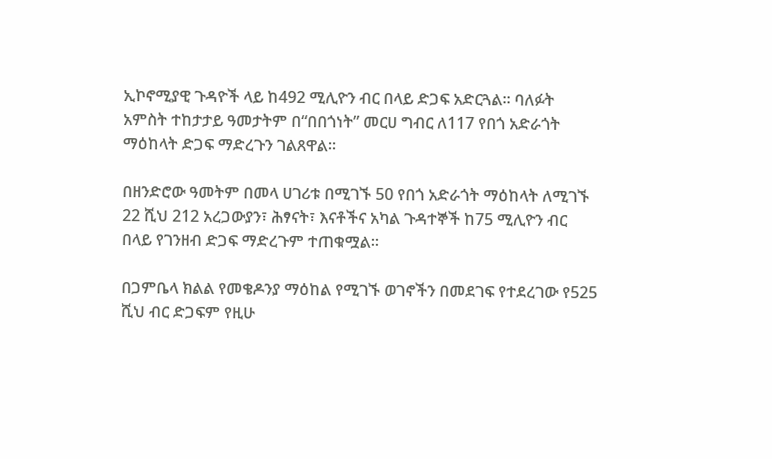ኢኮኖሚያዊ ጉዳዮች ላይ ከ492 ሚሊዮን ብር በላይ ድጋፍ አድርጓል። ባለፉት አምስት ተከታታይ ዓመታትም በ“በበጎነት” መርሀ ግብር ለ117 የበጎ አድራጎት ማዕከላት ድጋፍ ማድረጉን ገልጸዋል።

በዘንድሮው ዓመትም በመላ ሀገሪቱ በሚገኙ 50 የበጎ አድራጎት ማዕከላት ለሚገኙ 22 ሺህ 212 አረጋውያን፣ ሕፃናት፣ እናቶችና አካል ጉዳተኞች ከ75 ሚሊዮን ብር በላይ የገንዘብ ድጋፍ ማድረጉም ተጠቁሟል።

በጋምቤላ ክልል የመቄዶንያ ማዕከል የሚገኙ ወገኖችን በመደገፍ የተደረገው የ525 ሺህ ብር ድጋፍም የዚሁ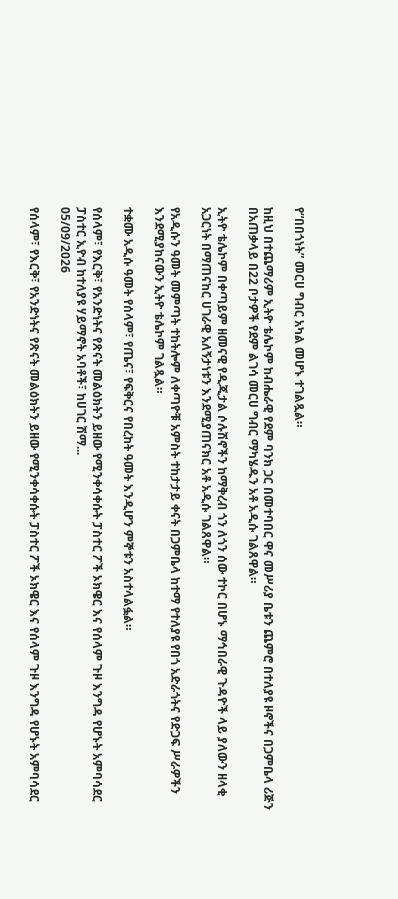የ“በበጎነት” መርሀ ግብር አካል መሆኑ ተገልጿል።

ከዚህ በተጨማሪም ኢትዮ ቴሌኮም ከብሔራዊ የደም ባንክ ጋር በመተባበር ዋና መሥሪያ ቤቱን ጨምሮ በተለያዩ ዞኖችና በጋምቤላ ሪጅን በአጠቃላይ በ22 ቦታዎች የደም ልገሳ መርሀ ግብር ማካሄዱን አቶ አዲሱ ገልጸዋል።

ኢትዮ ቴሌኮም በቀጣይም ዘመናዊ የዲጂታል ሶሉሽኖችን ከማቅረብ ጎን ለጎን ሰው ተኮር በሆኑ ማኅበራዊ ጉዳዮች ላይ ያለውን ዘላቂ አጋርነት በማጠናከር ሀገራዊ አለኝታነቱን እንደሚያጠናክር አቶ አዲሱ ገልጸዋል።

የአዲሱን ዓመት መምጣት ተከትሎም ለቀጣዮቹ አምስት ተከታታይ ቀናት በጋምቤላ ከተማ የተለያዩ የበጎ አድራጎትና የድጋፍ ሥራዎችን እንደሚያከናውን ኢትዮ ቴሌኮም ገልጿል።

ተቋሙ አዲሱ ዓመት የሰላም፣ የጤና፣ የፍቅርና የበረከት ዓመት እንዲሆን ምኞቱን አስተላልፏል።

የሰላም፣ የእርቅ፣ የአንድነትና የጽናት መልዕክትን ይዘው የሚንቀሳቀሱት ፓስተር ፖች ኦክዌር እና የሰላም ጉዞ እንግዳ የሆኑት አምባሳደር ፓስተር ኢዮብ ከተለያዩ ሃይማኖት አባቶች፣ ከሀገር ሽማ...
05/09/2026

የሰላም፣ የእርቅ፣ የአንድነትና የጽናት መልዕክትን ይዘው የሚንቀሳቀሱት ፓስተር ፖች ኦክዌር እና የሰላም ጉዞ እንግዳ የሆኑት አምባሳደር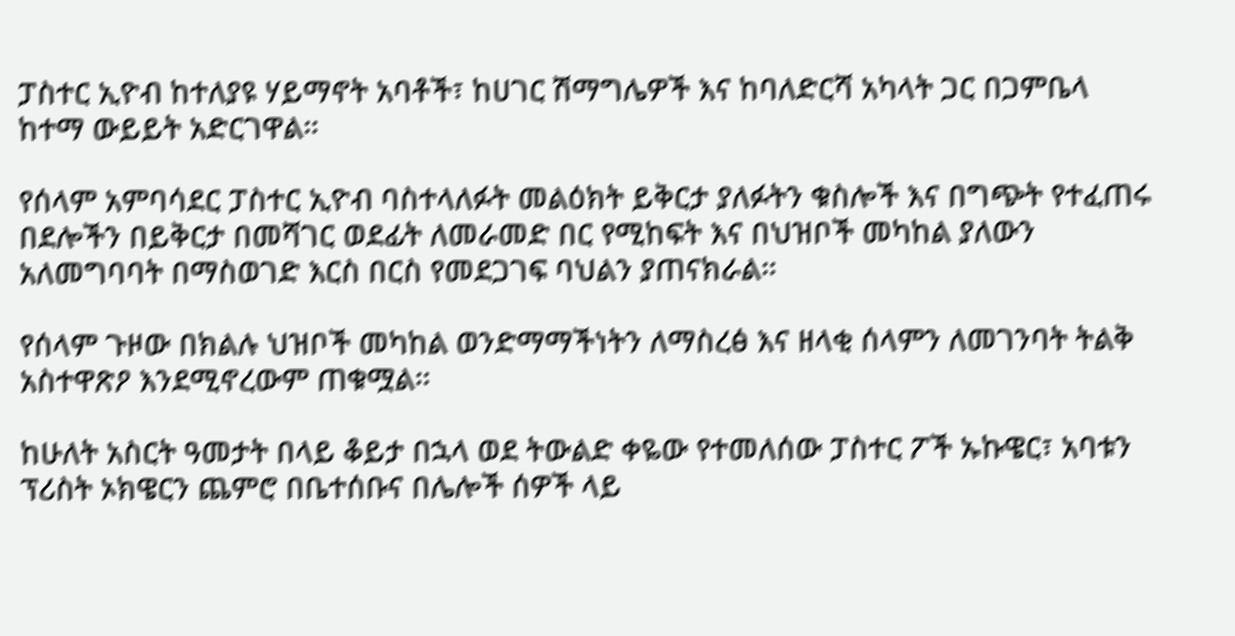ፓስተር ኢዮብ ከተለያዩ ሃይማኖት አባቶች፣ ከሀገር ሽማግሌዎች እና ከባለድርሻ አካላት ጋር በጋምቤላ ከተማ ውይይት አድርገዋል።

የሰላም አምባሳደር ፓስተር ኢዮብ ባስተላለፉት መልዕክት ይቅርታ ያለፉትን ቁስሎች እና በግጭት የተፈጠሩ በደሎችን በይቅርታ በመሻገር ወደፊት ለመራመድ በር የሚከፍት እና በህዝቦች መካከል ያለውን አለመግባባት በማስወገድ እርስ በርስ የመደጋገፍ ባህልን ያጠናክራል።

የሰላም ጉዞው በክልሉ ህዝቦች መካከል ወንድማማችነትን ለማስረፅ እና ዘላቂ ሰላምን ለመገንባት ትልቅ አስተዋጽዖ እንደሚኖረውም ጠቁሟል።

ከሁለት አስርት ዓመታት በላይ ቆይታ በኋላ ወደ ትውልድ ቀዬው የተመለሰው ፓስተር ፖች ኡኩዌር፣ አባቱን ፕሪስት ኦክዌርን ጨምሮ በቤተሰቡና በሌሎች ሰዎች ላይ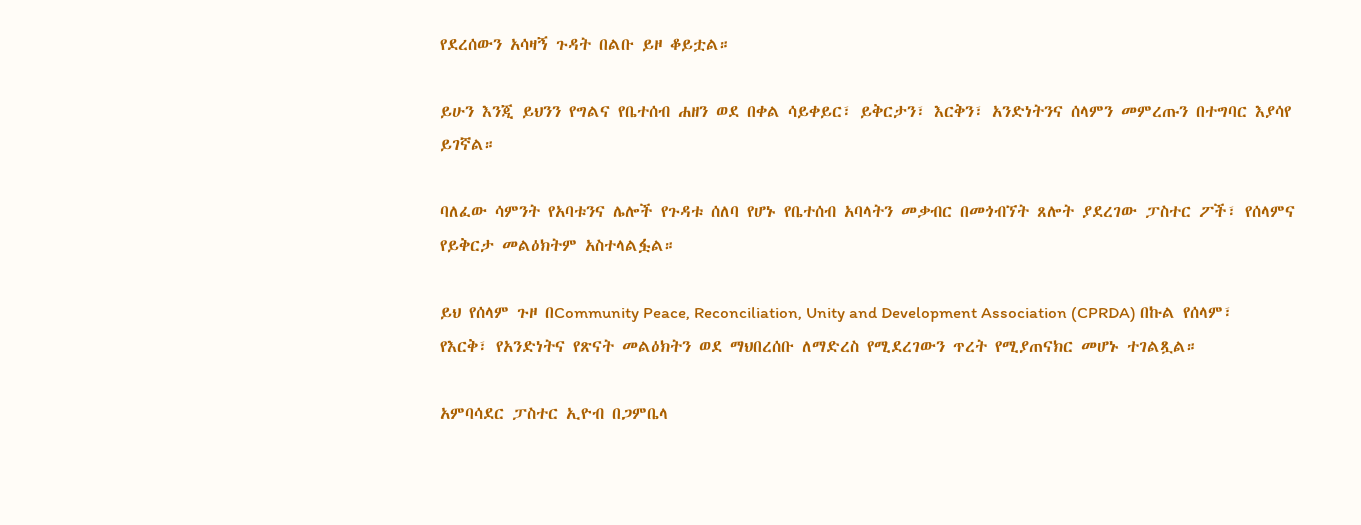የደረሰውን አሳዛኝ ጉዳት በልቡ ይዞ ቆይቷል።

ይሁን እንጂ ይህንን የግልና የቤተሰብ ሐዘን ወደ በቀል ሳይቀይር፣ ይቅርታን፣ እርቅን፣ አንድነትንና ሰላምን መምረጡን በተግባር እያሳየ ይገኛል።

ባለፈው ሳምንት የአባቱንና ሌሎች የጉዳቱ ሰለባ የሆኑ የቤተሰብ አባላትን መቃብር በመጎብኘት ጸሎት ያደረገው ፓስተር ፖች፣ የሰላምና የይቅርታ መልዕክትም አስተላልፏል።

ይህ የሰላም ጉዞ በCommunity Peace, Reconciliation, Unity and Development Association (CPRDA) በኩል የሰላም፣ የእርቅ፣ የአንድነትና የጽናት መልዕክትን ወደ ማህበረሰቡ ለማድረስ የሚደረገውን ጥረት የሚያጠናክር መሆኑ ተገልጿል።

አምባሳደር ፓስተር ኢዮብ በጋምቤላ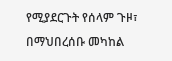የሚያደርጉት የሰላም ጉዞ፣ በማህበረሰቡ መካከል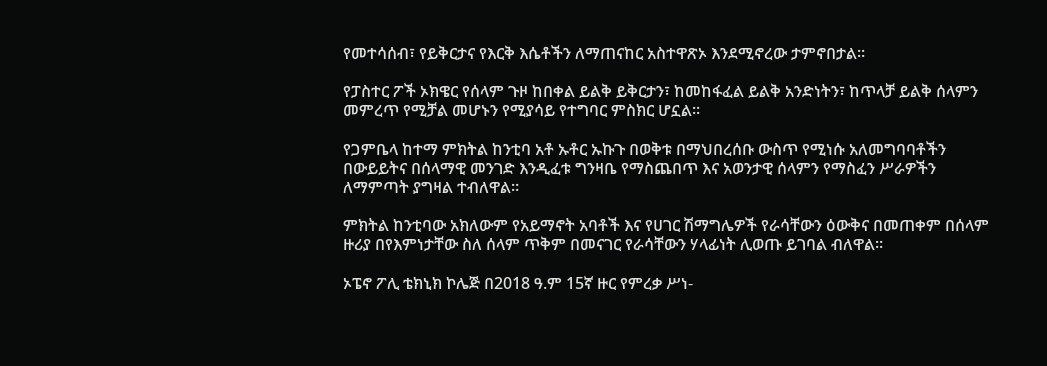የመተሳሰብ፣ የይቅርታና የእርቅ እሴቶችን ለማጠናከር አስተዋጽኦ እንደሚኖረው ታምኖበታል።

የፓስተር ፖች ኦክዌር የሰላም ጉዞ ከበቀል ይልቅ ይቅርታን፣ ከመከፋፈል ይልቅ አንድነትን፣ ከጥላቻ ይልቅ ሰላምን መምረጥ የሚቻል መሆኑን የሚያሳይ የተግባር ምስክር ሆኗል።

የጋምቤላ ከተማ ምክትል ከንቲባ አቶ ኡቶር ኡኩጉ በወቅቱ በማህበረሰቡ ውስጥ የሚነሱ አለመግባባቶችን በውይይትና በሰላማዊ መንገድ እንዲፈቱ ግንዛቤ የማስጨበጥ እና አወንታዊ ሰላምን የማስፈን ሥራዎችን ለማምጣት ያግዛል ተብለዋል።

ምክትል ከንቲባው አክለውም የአይማኖት አባቶች እና የሀገር ሽማግሌዎች የራሳቸውን ዕውቅና በመጠቀም በሰላም ዙሪያ በየእምነታቸው ስለ ሰላም ጥቅም በመናገር የራሳቸውን ሃላፊነት ሊወጡ ይገባል ብለዋል።

ኦፔኖ ፖሊ ቴክኒክ ኮሌጅ በ2018 ዓ.ም 15ኛ ዙር የምረቃ ሥነ-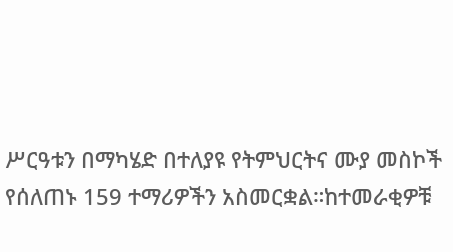ሥርዓቱን በማካሄድ በተለያዩ የትምህርትና ሙያ መስኮች የሰለጠኑ 159 ተማሪዎችን አስመርቋል።ከተመራቂዎቹ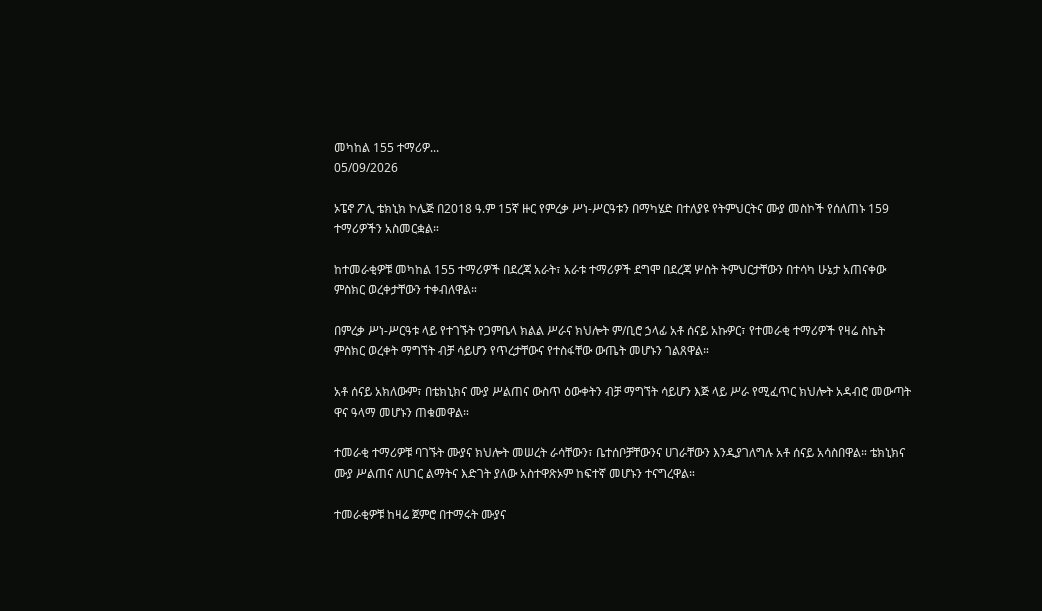መካከል 155 ተማሪዎ...
05/09/2026

ኦፔኖ ፖሊ ቴክኒክ ኮሌጅ በ2018 ዓ.ም 15ኛ ዙር የምረቃ ሥነ-ሥርዓቱን በማካሄድ በተለያዩ የትምህርትና ሙያ መስኮች የሰለጠኑ 159 ተማሪዎችን አስመርቋል።

ከተመራቂዎቹ መካከል 155 ተማሪዎች በደረጃ አራት፣ አራቱ ተማሪዎች ደግሞ በደረጃ ሦስት ትምህርታቸውን በተሳካ ሁኔታ አጠናቀው ምስክር ወረቀታቸውን ተቀብለዋል።

በምረቃ ሥነ-ሥርዓቱ ላይ የተገኙት የጋምቤላ ክልል ሥራና ክህሎት ም/ቢሮ ኃላፊ አቶ ሰናይ አኩዎር፣ የተመራቂ ተማሪዎች የዛሬ ስኬት ምስክር ወረቀት ማግኘት ብቻ ሳይሆን የጥረታቸውና የተስፋቸው ውጤት መሆኑን ገልጸዋል።

አቶ ሰናይ አክለውም፣ በቴክኒክና ሙያ ሥልጠና ውስጥ ዕውቀትን ብቻ ማግኘት ሳይሆን እጅ ላይ ሥራ የሚፈጥር ክህሎት አዳብሮ መውጣት ዋና ዓላማ መሆኑን ጠቁመዋል።

ተመራቂ ተማሪዎቹ ባገኙት ሙያና ክህሎት መሠረት ራሳቸውን፣ ቤተሰቦቻቸውንና ሀገራቸውን እንዲያገለግሉ አቶ ሰናይ አሳስበዋል። ቴክኒክና ሙያ ሥልጠና ለሀገር ልማትና እድገት ያለው አስተዋጽኦም ከፍተኛ መሆኑን ተናግረዋል።

ተመራቂዎቹ ከዛሬ ጀምሮ በተማሩት ሙያና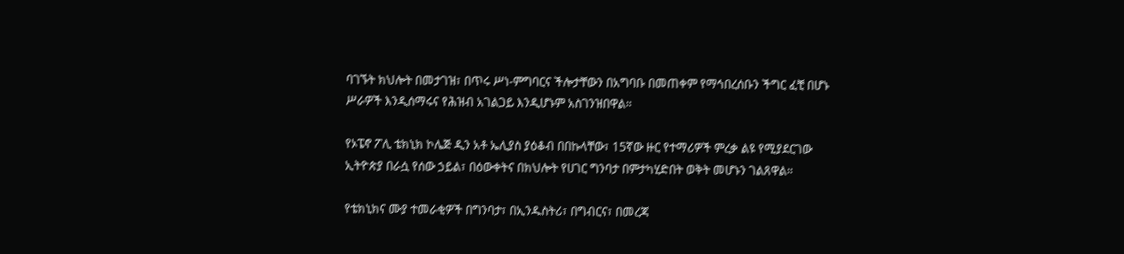ባገኙት ክህሎት በመታገዝ፣ በጥሩ ሥነ-ምግባርና ችሎታቸውን በአግባቡ በመጠቀም የማኅበረሰቡን ችግር ፈቺ በሆኑ ሥራዎች እንዲሰማሩና የሕዝብ አገልጋይ እንዲሆኑም አስገንዝበዋል።

የኦፔኖ ፖሊ ቴክኒክ ኮሌጅ ዲን አቶ ኤሊያስ ያዕቆብ በበኩላቸው፣ 15ኛው ዙር የተማሪዎች ምረቃ ልዩ የሚያደርገው ኢትዮጵያ በራሷ የሰው ኃይል፣ በዕውቀትና በክህሎት የሀገር ግንባታ በምታካሂድበት ወቅት መሆኑን ገልጸዋል።

የቴክኒክና ሙያ ተመራቂዎች በግንባታ፣ በኢንዱስትሪ፣ በግብርና፣ በመረጃ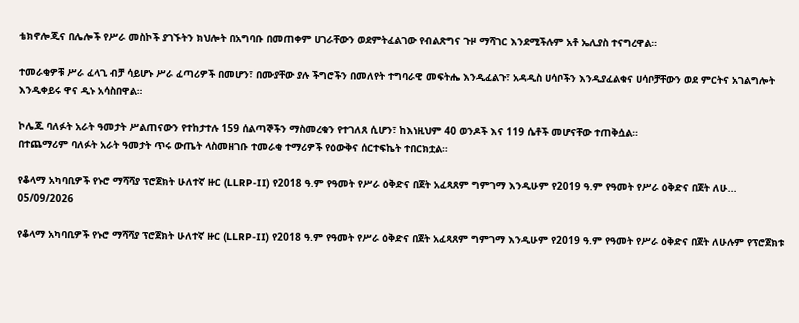ቴክኖሎጂና በሌሎች የሥራ መስኮች ያገኙትን ክህሎት በአግባቡ በመጠቀም ሀገራቸውን ወደምትፈልገው የብልጽግና ጉዞ ማሻገር እንደሚችሉም አቶ ኤሊያስ ተናግረዋል።

ተመራቂዎቹ ሥራ ፈላጊ ብቻ ሳይሆኑ ሥራ ፈጣሪዎች በመሆን፣ በሙያቸው ያሉ ችግሮችን በመለየት ተግባራዊ መፍትሔ እንዲፈልጉ፣ አዳዲስ ሀሳቦችን እንዲያፈልቁና ሀሳቦቻቸውን ወደ ምርትና አገልግሎት እንዲቀይሩ ዋና ዲኑ አሳስበዋል።

ኮሌጁ ባለፉት አራት ዓመታት ሥልጠናውን የተከታተሉ 159 ሰልጣኞችን ማስመረቁን የተገለጸ ሲሆን፣ ከእነዚህም 40 ወንዶች እና 119 ሴቶች መሆናቸው ተጠቅሷል።
በተጨማሪም ባለፉት አራት ዓመታት ጥሩ ውጤት ላስመዘገቡ ተመራቂ ተማሪዎች የዕውቅና ሰርተፍኬት ተበርክቷል።

የቆላማ አካባቢዎች የኑሮ ማሻሻያ ፕሮጀክት ሁለተኛ ዙር (LLRP-II) የ2018 ዓ.ም የዓመት የሥራ ዕቅድና በጀት አፈጻጸም ግምገማ እንዲሁም የ2019 ዓ.ም የዓመት የሥራ ዕቅድና በጀት ለሁ...
05/09/2026

የቆላማ አካባቢዎች የኑሮ ማሻሻያ ፕሮጀክት ሁለተኛ ዙር (LLRP-II) የ2018 ዓ.ም የዓመት የሥራ ዕቅድና በጀት አፈጻጸም ግምገማ እንዲሁም የ2019 ዓ.ም የዓመት የሥራ ዕቅድና በጀት ለሁሉም የፕሮጀክቱ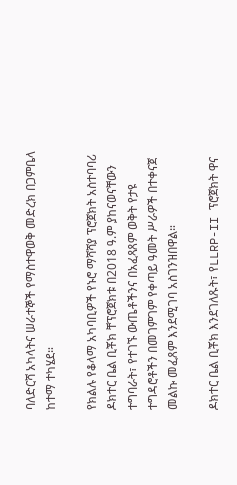ባለድርሻ አካላትና ሠራተኞች የማስተዋወቅ መድረክ በጋምቤላ ከተማ ተካሄደ።

የክልሉ የቆላማ አካባቢዎች የኑሮ ማሻሻያ ፕሮጀክት አስተባባሪ ዶክተር ቤል ቢቾክ ቸፕሮጀክቱ በ2018 ዓ.ም ያከናወናቸውን ተግባራት፣ የተገኙ ውጤቶችንና በአፈጻጸም ወቅት የታዩ ተግዳሮቶችን በመገምገም የቀጣይ ዓመት ሥራዎች በተቀናጀ መልኩ መፈጸም እንደሚገባ አስገንዝበዋል።

ዶክተር ቤል ቢቾክ እንደገለጹት፣ የLLRP-II ፕሮጀክት ዋና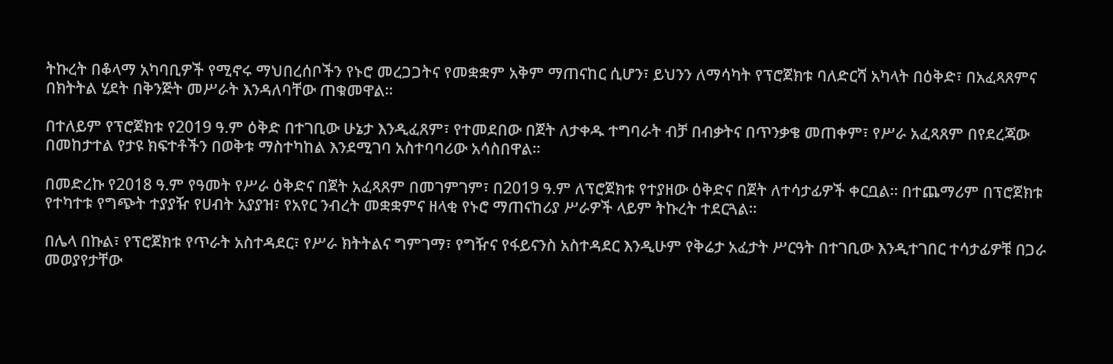ትኩረት በቆላማ አካባቢዎች የሚኖሩ ማህበረሰቦችን የኑሮ መረጋጋትና የመቋቋም አቅም ማጠናከር ሲሆን፣ ይህንን ለማሳካት የፕሮጀክቱ ባለድርሻ አካላት በዕቅድ፣ በአፈጻጸምና በክትትል ሂደት በቅንጅት መሥራት እንዳለባቸው ጠቁመዋል።

በተለይም የፕሮጀክቱ የ2019 ዓ.ም ዕቅድ በተገቢው ሁኔታ እንዲፈጸም፣ የተመደበው በጀት ለታቀዱ ተግባራት ብቻ በብቃትና በጥንቃቄ መጠቀም፣ የሥራ አፈጻጸም በየደረጃው በመከታተል የታዩ ክፍተቶችን በወቅቱ ማስተካከል እንደሚገባ አስተባባሪው አሳስበዋል።

በመድረኩ የ2018 ዓ.ም የዓመት የሥራ ዕቅድና በጀት አፈጻጸም በመገምገም፣ በ2019 ዓ.ም ለፕሮጀክቱ የተያዘው ዕቅድና በጀት ለተሳታፊዎች ቀርቧል። በተጨማሪም በፕሮጀክቱ የተካተቱ የግጭት ተያያዥ የሀብት አያያዝ፣ የአየር ንብረት መቋቋምና ዘላቂ የኑሮ ማጠናከሪያ ሥራዎች ላይም ትኩረት ተደርጓል።

በሌላ በኩል፣ የፕሮጀክቱ የጥራት አስተዳደር፣ የሥራ ክትትልና ግምገማ፣ የግዥና የፋይናንስ አስተዳደር እንዲሁም የቅሬታ አፈታት ሥርዓት በተገቢው እንዲተገበር ተሳታፊዎቹ በጋራ መወያየታቸው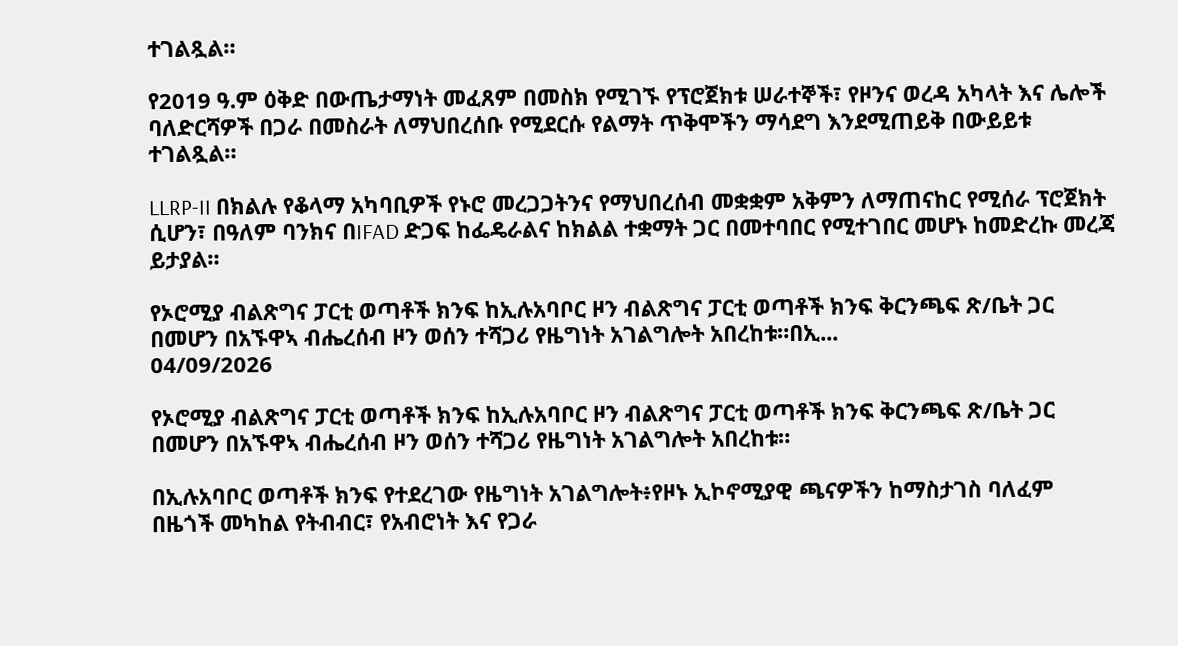ተገልጿል።

የ2019 ዓ.ም ዕቅድ በውጤታማነት መፈጸም በመስክ የሚገኙ የፕሮጀክቱ ሠራተኞች፣ የዞንና ወረዳ አካላት እና ሌሎች ባለድርሻዎች በጋራ በመስራት ለማህበረሰቡ የሚደርሱ የልማት ጥቅሞችን ማሳደግ እንደሚጠይቅ በውይይቱ ተገልጿል።

LLRP-II በክልሉ የቆላማ አካባቢዎች የኑሮ መረጋጋትንና የማህበረሰብ መቋቋም አቅምን ለማጠናከር የሚሰራ ፕሮጀክት ሲሆን፣ በዓለም ባንክና በIFAD ድጋፍ ከፌዴራልና ከክልል ተቋማት ጋር በመተባበር የሚተገበር መሆኑ ከመድረኩ መረጃ ይታያል።

የኦሮሚያ ብልጽግና ፓርቲ ወጣቶች ክንፍ ከኢሉአባቦር ዞን ብልጽግና ፓርቲ ወጣቶች ክንፍ ቅርንጫፍ ጽ/ቤት ጋር በመሆን በአኙዋኣ ብሔረሰብ ዞን ወሰን ተሻጋሪ የዜግነት አገልግሎት አበረከቱ።በኢ...
04/09/2026

የኦሮሚያ ብልጽግና ፓርቲ ወጣቶች ክንፍ ከኢሉአባቦር ዞን ብልጽግና ፓርቲ ወጣቶች ክንፍ ቅርንጫፍ ጽ/ቤት ጋር በመሆን በአኙዋኣ ብሔረሰብ ዞን ወሰን ተሻጋሪ የዜግነት አገልግሎት አበረከቱ።

በኢሉአባቦር ወጣቶች ክንፍ የተደረገው የዜግነት አገልግሎት፥የዞኑ ኢኮኖሚያዊ ጫናዎችን ከማስታገስ ባለፈም በዜጎች መካከል የትብብር፣ የአብሮነት እና የጋራ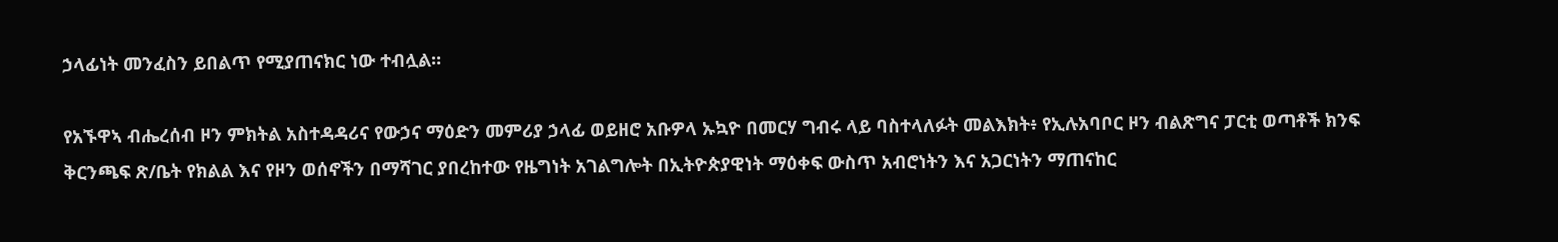ኃላፊነት መንፈስን ይበልጥ የሚያጠናክር ነው ተብሏል።

የአኙዋኣ ብሔረሰብ ዞን ምክትል አስተዳዳሪና የውኃና ማዕድን መምሪያ ኃላፊ ወይዘሮ አቡዎላ ኡኳዮ በመርሃ ግብሩ ላይ ባስተላለፉት መልእክት፥ የኢሉአባቦር ዞን ብልጽግና ፓርቲ ወጣቶች ክንፍ ቅርንጫፍ ጽ/ቤት የክልል እና የዞን ወሰኖችን በማሻገር ያበረከተው የዜግነት አገልግሎት በኢትዮጵያዊነት ማዕቀፍ ውስጥ አብሮነትን እና አጋርነትን ማጠናከር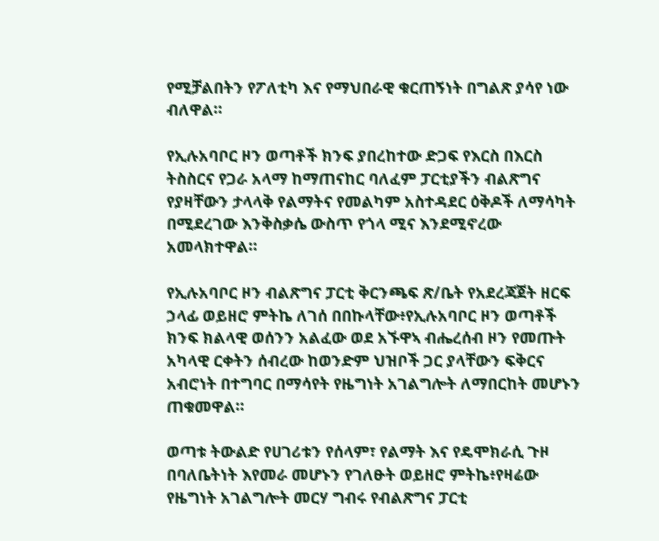የሚቻልበትን የፖለቲካ እና የማህበራዊ ቁርጠኝነት በግልጽ ያሳየ ነው ብለዋል።

የኢሉአባቦር ዞን ወጣቶች ክንፍ ያበረከተው ድጋፍ የእርስ በእርስ ትስስርና የጋራ አላማ ከማጠናከር ባለፈም ፓርቲያችን ብልጽግና የያዛቸውን ታላላቅ የልማትና የመልካም አስተዳደር ዕቅዶች ለማሳካት በሚደረገው እንቅስቃሴ ውስጥ የጎላ ሚና እንደሚኖረው አመላክተዋል።

የኢሉአባቦር ዞን ብልጽግና ፓርቲ ቅርንጫፍ ጽ/ቤት የአደረጃጀት ዘርፍ ኃላፊ ወይዘሮ ምትኬ ለገሰ በበኩላቸው፥የኢሉአባቦር ዞን ወጣቶች ክንፍ ክልላዊ ወሰንን አልፈው ወደ አኙዋኣ ብሔረሰብ ዞን የመጡት አካላዊ ርቀትን ሰብረው ከወንድም ህዝቦች ጋር ያላቸውን ፍቅርና አብሮነት በተግባር በማሳየት የዜግነት አገልግሎት ለማበርከት መሆኑን ጠቁመዋል።

ወጣቱ ትውልድ የሀገሪቱን የሰላም፣ የልማት እና የዴሞክራሲ ጉዞ በባለቤትነት እየመራ መሆኑን የገለፁት ወይዘሮ ምትኬ፥የዛሬው የዜግነት አገልግሎት መርሃ ግብሩ የብልጽግና ፓርቲ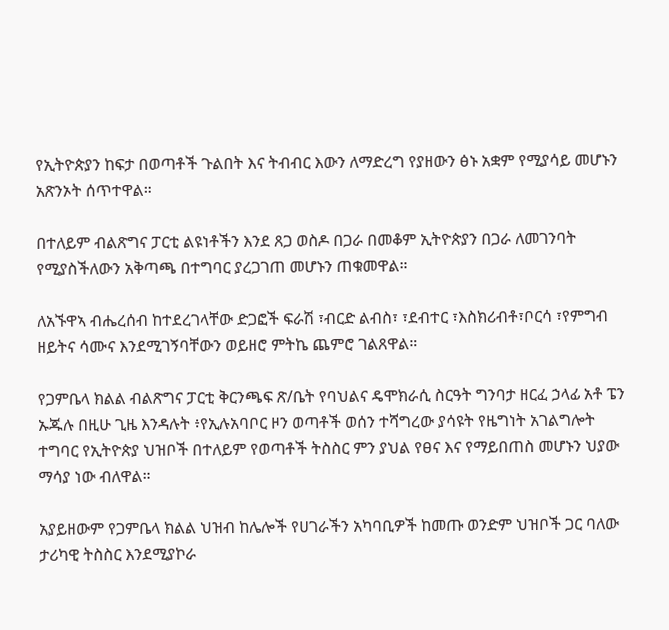የኢትዮጵያን ከፍታ በወጣቶች ጉልበት እና ትብብር እውን ለማድረግ የያዘውን ፅኑ አቋም የሚያሳይ መሆኑን አጽንኦት ሰጥተዋል።

በተለይም ብልጽግና ፓርቲ ልዩነቶችን እንደ ጸጋ ወስዶ በጋራ በመቆም ኢትዮጵያን በጋራ ለመገንባት የሚያስችለውን አቅጣጫ በተግባር ያረጋገጠ መሆኑን ጠቁመዋል።

ለአኙዋኣ ብሔረሰብ ከተደረገላቸው ድጋፎች ፍራሽ ፣ብርድ ልብስ፣ ፣ደብተር ፣እስክሪብቶ፣ቦርሳ ፣የምግብ ዘይትና ሳሙና እንደሚገኝባቸውን ወይዘሮ ምትኬ ጨምሮ ገልጸዋል።

የጋምቤላ ክልል ብልጽግና ፓርቲ ቅርንጫፍ ጽ/ቤት የባህልና ዴሞክራሲ ስርዓት ግንባታ ዘርፈ ኃላፊ አቶ ፔን ኡጁሉ በዚሁ ጊዜ እንዳሉት ፥የኢሉአባቦር ዞን ወጣቶች ወሰን ተሻግረው ያሳዩት የዜግነት አገልግሎት ተግባር የኢትዮጵያ ህዝቦች በተለይም የወጣቶች ትስስር ምን ያህል የፀና እና የማይበጠስ መሆኑን ህያው ማሳያ ነው ብለዋል።

አያይዘውም የጋምቤላ ክልል ህዝብ ከሌሎች የሀገራችን አካባቢዎች ከመጡ ወንድም ህዝቦች ጋር ባለው ታሪካዊ ትስስር እንደሚያኮራ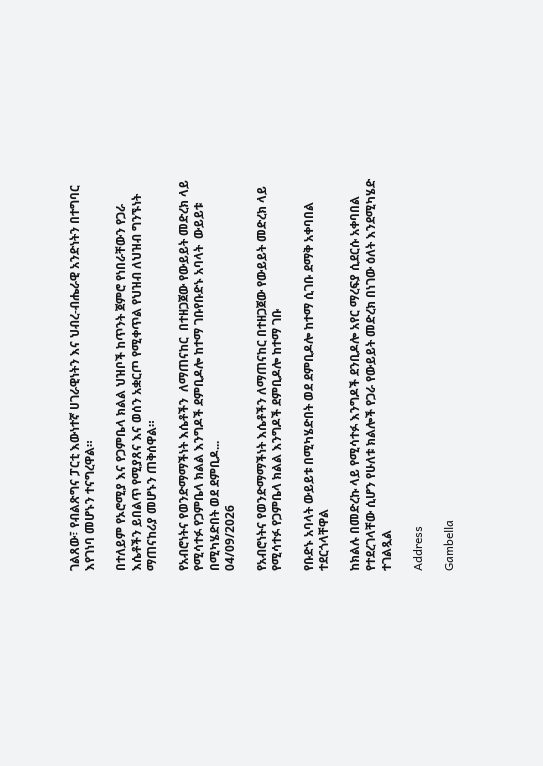ገልጸው፣ የብልጽግና ፓርቲ እውነተኛ ሀገራዊነትን እና ህብረ-ብሔራዊ አንድነትን በተግባር እየገነባ መሆኑን ተናግረዋል።

በተለይም የኦሮሚያ እና የጋምቤላ ክልል ህዝቦች ከጥንት ጀምሮ የነበራቸውን የጋራ እሴቶችን ይበልጥ የሚያጸና እና ወሰን አቋርጦ የሚቀጥል የህዝብ ለህዝብ ግንኙነት ማጠናከሪያ መሆኑን ጠቅሰዋል።

የአብሮነትና የወንድማማችነት እሴቶችን  ለማጠናከር  በተዘጋጀው የውይይት መድረክ ላይ  የሚሳተፉ የጋምቤላ ክልል እንግዶች ደምቢዶሎ ከተማ ገቡየቡድኑ አባላት  ውይይቱ በሚካሄድበት ወደ ደምቢዶ...
04/09/2026

የአብሮነትና የወንድማማችነት እሴቶችን ለማጠናከር በተዘጋጀው የውይይት መድረክ ላይ የሚሳተፉ የጋምቤላ ክልል እንግዶች ደምቢዶሎ ከተማ ገቡ

የቡድኑ አባላት ውይይቱ በሚካሄድበት ወደ ደምቢዶሎ ከተማ ሲገቡ ደማቅ አቀባበል ተደርጎላቸዋል

ከክልሉ በመድረኩ ላይ የሚሳተፉ እንግዶች ደንቢዶሎ አየር ማረፍያ ሲደርሱ አቀባበል የተደረገላቸው ሲሆን የሁለቱ ክልሎች የጋራ የውይይት መድረክ በነገው ዕለት እንደሚካሄድ ተገልጿል

Address

Gambella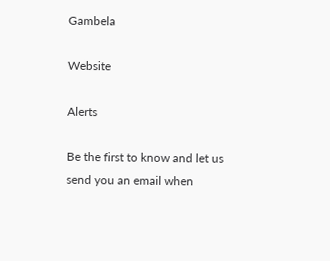Gambela

Website

Alerts

Be the first to know and let us send you an email when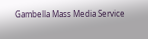Gambella Mass Media Service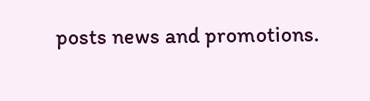posts news and promotions.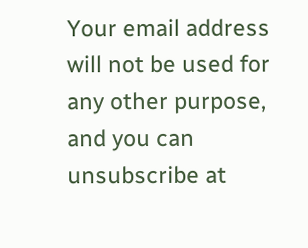Your email address will not be used for any other purpose, and you can unsubscribe at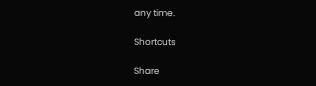any time.

Shortcuts

Share